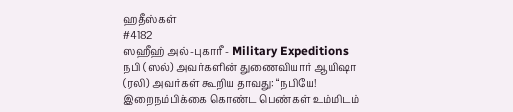ஹதீஸ்கள்
#4182
ஸஹீஹ் அல்-புகாரீ - Military Expeditions
நபி (ஸல்) அவர்களின் துணைவியார் ஆயிஷா (ரலி) அவர்கள் கூறிய தாவது: “நபியே! இறைநம்பிக்கை கொண்ட பெண்கள் உம்மிடம்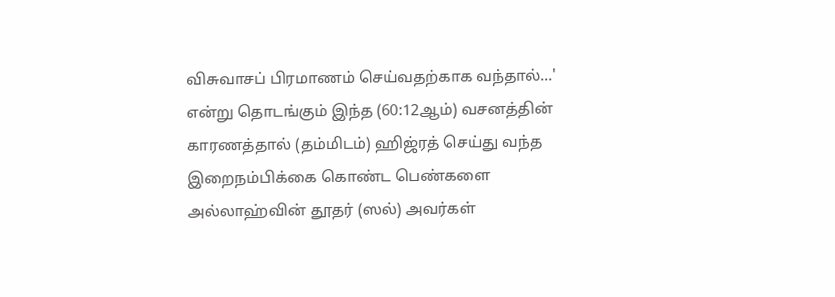விசுவாசப் பிரமாணம் செய்வதற்காக வந்தால்...' என்று தொடங்கும் இந்த (60:12ஆம்) வசனத்தின் காரணத்தால் (தம்மிடம்) ஹிஜ்ரத் செய்து வந்த இறைநம்பிக்கை கொண்ட பெண்களை அல்லாஹ்வின் தூதர் (ஸல்) அவர்கள்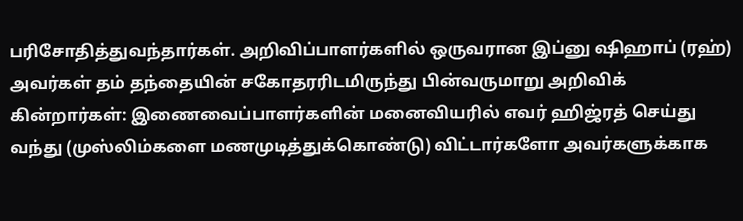பரிசோதித்துவந்தார்கள். அறிவிப்பாளர்களில் ஒருவரான இப்னு ஷிஹாப் (ரஹ்) அவர்கள் தம் தந்தையின் சகோதரரிடமிருந்து பின்வருமாறு அறிவிக் கின்றார்கள்: இணைவைப்பாளர்களின் மனைவியரில் எவர் ஹிஜ்ரத் செய்து வந்து (முஸ்லிம்களை மணமுடித்துக்கொண்டு) விட்டார்களோ அவர்களுக்காக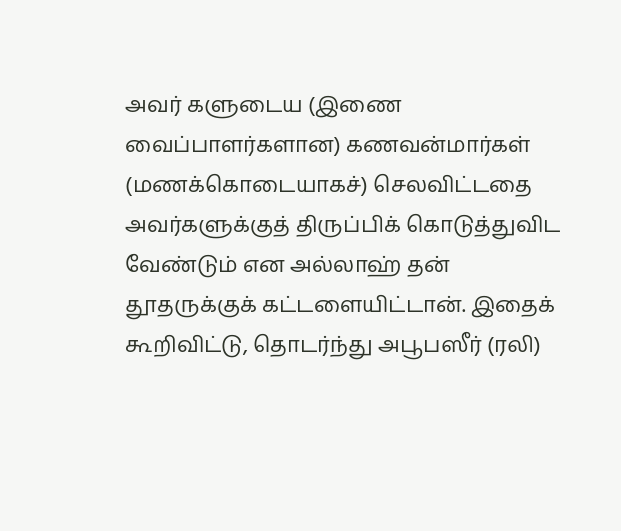அவர் களுடைய (இணை வைப்பாளர்களான) கணவன்மார்கள் (மணக்கொடையாகச்) செலவிட்டதை அவர்களுக்குத் திருப்பிக் கொடுத்துவிட வேண்டும் என அல்லாஹ் தன் தூதருக்குக் கட்டளையிட்டான். இதைக் கூறிவிட்டு, தொடர்ந்து அபூபஸீர் (ரலி)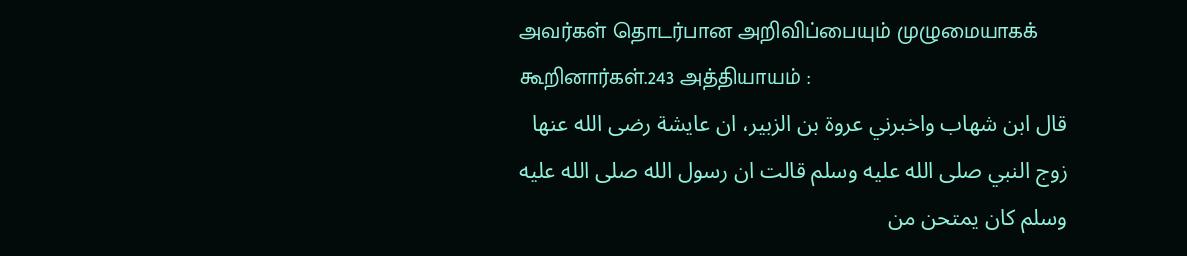அவர்கள் தொடர்பான அறிவிப்பையும் முழுமையாகக் கூறினார்கள்.243 அத்தியாயம் :
قال ابن شهاب واخبرني عروة بن الزبير، ان عايشة رضى الله عنها زوج النبي صلى الله عليه وسلم قالت ان رسول الله صلى الله عليه وسلم كان يمتحن من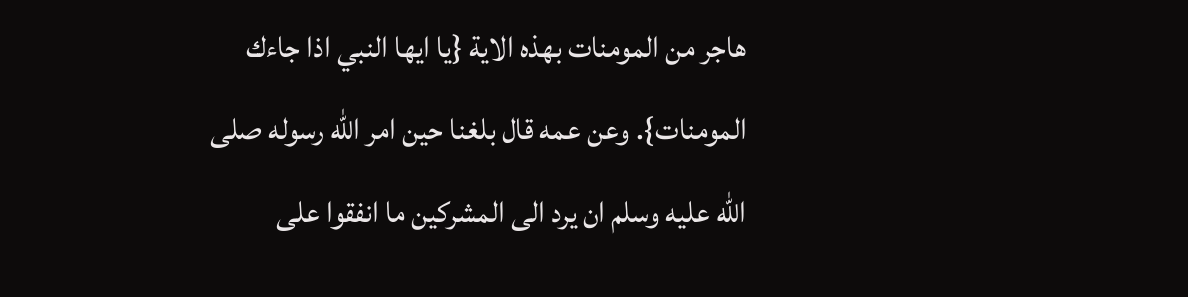هاجر من المومنات بهذه الاية {يا ايها النبي اذا جاءك المومنات}. وعن عمه قال بلغنا حين امر الله رسوله صلى الله عليه وسلم ان يرد الى المشركين ما انفقوا على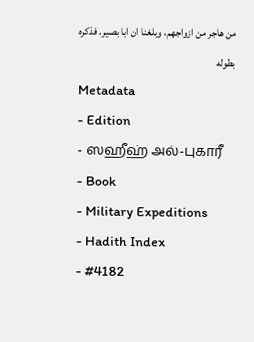من هاجر من ازواجهم، وبلغنا ان ابا بصير. فذكره بطوله
Metadata
- Edition
- ஸஹீஹ் அல்-புகாரீ
- Book
- Military Expeditions
- Hadith Index
- #4182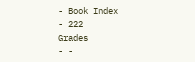- Book Index
- 222
Grades
- -